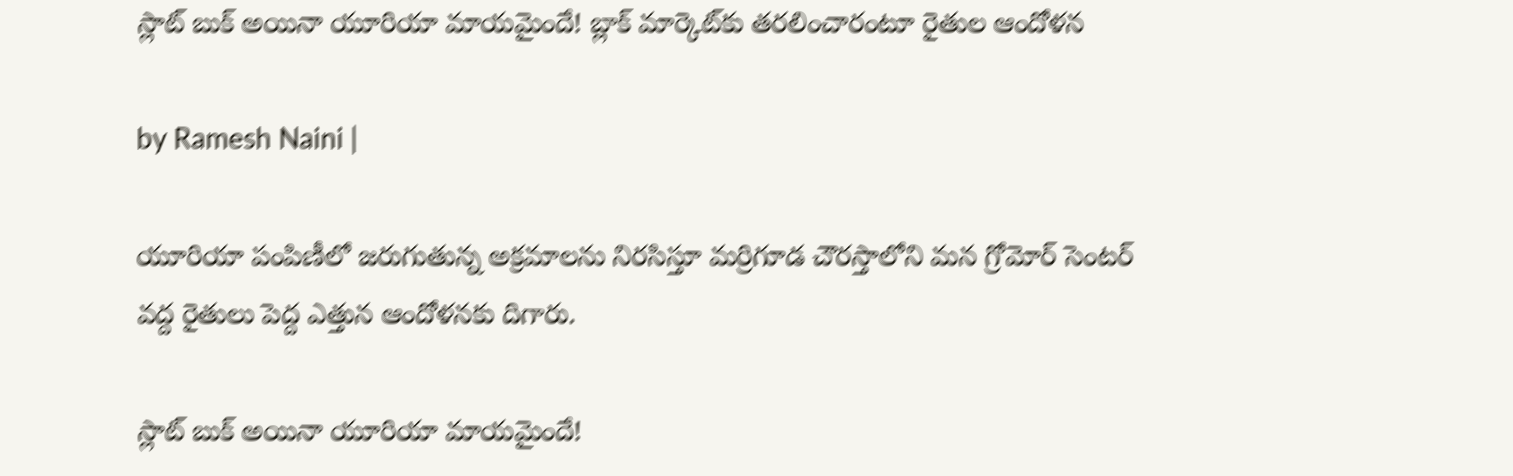స్లాట్ బుక్ అయినా యూరియా మాయమైందే! బ్లాక్ మార్కెట్‌కు తరలించారంటూ రైతుల ఆందోళన

by Ramesh Naini |

యూరియా పంపిణీలో జరుగుతున్న అక్రమాలను నిరసిస్తూ మర్రిగూడ చౌరస్తాలోని మన గ్రోమోర్ సెంటర్ వద్ద రైతులు పెద్ద ఎత్తున ఆందోళనకు దిగారు.

స్లాట్ బుక్ అయినా యూరియా మాయమైందే!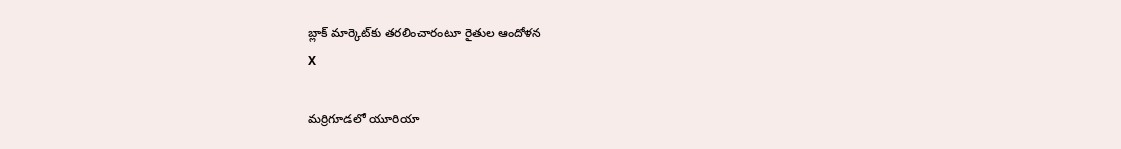బ్లాక్ మార్కెట్‌కు తరలించారంటూ రైతుల ఆందోళన
X

మర్రిగూడలో యూరియా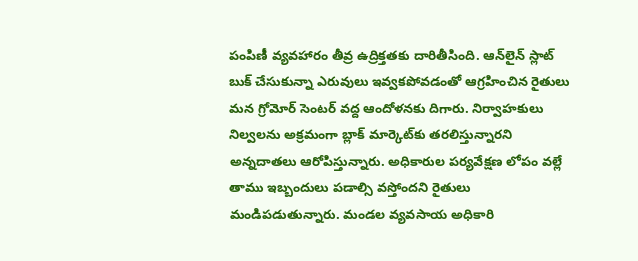పంపిణీ వ్యవహారం తీవ్ర ఉద్రిక్తతకు దారితీసింది. ఆన్‌లైన్ స్లాట్ బుక్ చేసుకున్నా ఎరువులు ఇవ్వకపోవడంతో ఆగ్రహించిన రైతులు మన గ్రోమోర్ సెంటర్ వద్ద ఆందోళనకు దిగారు. నిర్వాహకులు నిల్వలను అక్రమంగా బ్లాక్ మార్కెట్‌కు తరలిస్తున్నారని అన్నదాతలు ఆరోపిస్తున్నారు. అధికారుల పర్యవేక్షణ లోపం వల్లే తాము ఇబ్బందులు పడాల్సి వస్తోందని రైతులు మండిపడుతున్నారు. మండల వ్యవసాయ అధికారి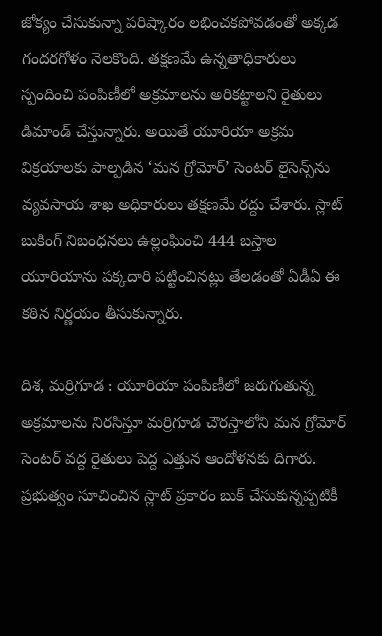జోక్యం చేసుకున్నా పరిష్కారం లభించకపోవడంతో అక్కడ గందరగోళం నెలకొంది. తక్షణమే ఉన్నతాధికారులు స్పందించి పంపిణీలో అక్రమాలను అరికట్టాలని రైతులు డిమాండ్ చేస్తున్నారు. అయితే యూరియా అక్రమ విక్రయాలకు పాల్పడిన ‘మన గ్రోమోర్’ సెంటర్ లైసెన్స్‌ను వ్యవసాయ శాఖ అధికారులు తక్షణమే రద్దు చేశారు. స్లాట్ బుకింగ్ నిబంధనలు ఉల్లంఘించి 444 బస్తాల యూరియాను పక్కదారి పట్టించినట్లు తేలడంతో ఏడీఏ ఈ కఠిన నిర్ణయం తీసుకున్నారు.

దిశ, మర్రిగూడ : యూరియా పంపిణీలో జరుగుతున్న అక్రమాలను నిరసిస్తూ మర్రిగూడ చౌరస్తాలోని మన గ్రోమోర్ సెంటర్ వద్ద రైతులు పెద్ద ఎత్తున ఆందోళనకు దిగారు. ప్రభుత్వం సూచించిన స్లాట్ ప్రకారం బుక్ చేసుకున్నప్పటికీ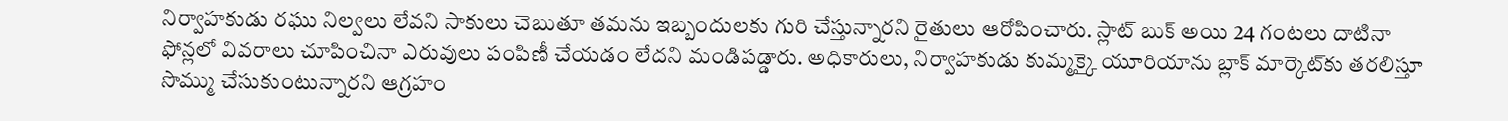నిర్వాహకుడు రఘు నిల్వలు లేవని సాకులు చెబుతూ తమను ఇబ్బందులకు గురి చేస్తున్నారని రైతులు ఆరోపించారు. స్లాట్ బుక్ అయి 24 గంటలు దాటినా ఫోన్లలో వివరాలు చూపించినా ఎరువులు పంపిణీ చేయడం లేదని మండిపడ్డారు. అధికారులు, నిర్వాహకుడు కుమ్మక్కై యూరియాను బ్లాక్ మార్కెట్‌కు తరలిస్తూ సొమ్ము చేసుకుంటున్నారని ఆగ్రహం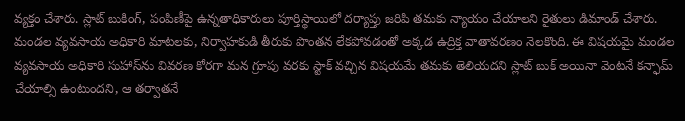వ్యక్తం చేశారు. స్లాట్ బుకింగ్, పంపిణీపై ఉన్నతాధికారులు పూర్తిస్థాయిలో దర్యాప్తు జరిపి తమకు న్యాయం చేయాలని రైతులు డిమాండ్ చేశారు. మండల వ్యవసాయ అధికారి మాటలకు, నిర్వాహకుడి తీరుకు పొంతన లేకపోవడంతో అక్కడ ఉద్రిక్త వాతావరణం నెలకొంది. ఈ విషయమై మండల వ్యవసాయ అధికారి సుహాస్‌ను వివరణ కోరగా మన గ్రూపు వరకు స్టాక్ వచ్చిన విషయమే తమకు తెలియదని స్లాట్ బుక్ అయినా వెంటనే కన్ఫామ్ చేయాల్సి ఉంటుందని, ఆ తర్వాతనే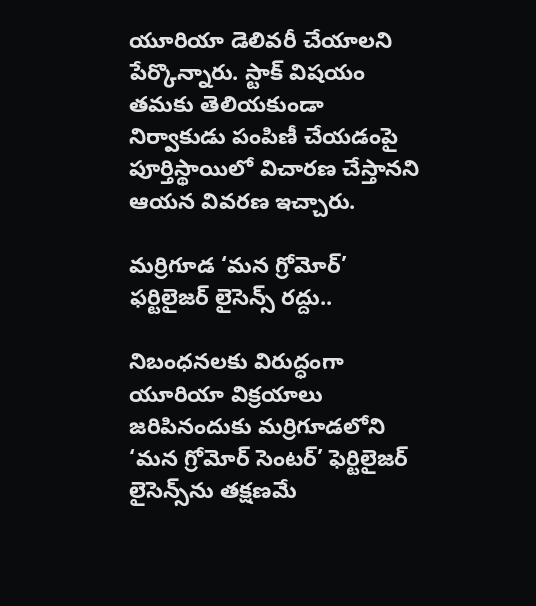యూరియా డెలివరీ చేయాలని పేర్కొన్నారు. స్టాక్ విషయం తమకు తెలియకుండా నిర్వాకుడు పంపిణీ చేయడంపై పూర్తిస్థాయిలో విచారణ చేస్తానని ఆయన వివరణ ఇచ్చారు.

మర్రిగూడ ‘మన గ్రోమోర్’ ఫర్టిలైజర్ లైసెన్స్ రద్దు..

నిబంధనలకు విరుద్ధంగా యూరియా విక్రయాలు జరిపినందుకు మర్రిగూడలోని ‘మన గ్రోమోర్ సెంటర్’ ఫెర్టిలైజర్ లైసెన్స్‌ను తక్షణమే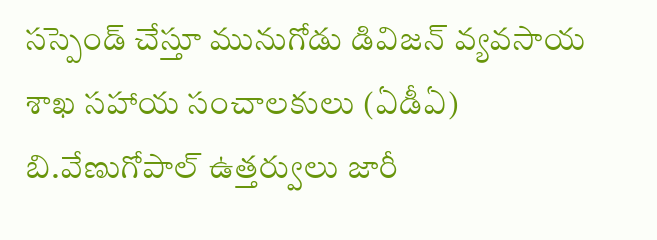సస్పెండ్ చేస్తూ మునుగోడు డివిజన్ వ్యవసాయ శాఖ సహాయ సంచాలకులు (ఏడీఏ) బి.వేణుగోపాల్ ఉత్తర్వులు జారీ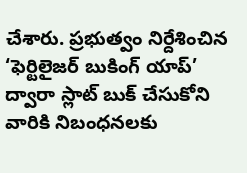చేశారు. ప్రభుత్వం నిర్దేశించిన ‘ఫెర్టిలైజర్ బుకింగ్ యాప్’ ద్వారా స్లాట్ బుక్ చేసుకోని వారికి నిబంధనలకు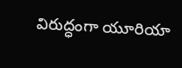విరుద్ధంగా యూరియా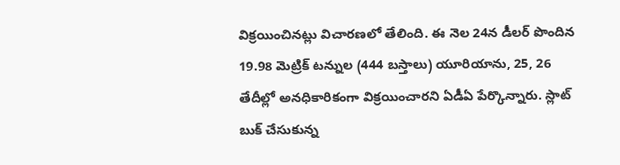విక్రయించినట్లు విచారణలో తేలింది. ఈ నెల 24న డీలర్ పొందిన 19.98 మెట్రిక్ టన్నుల (444 బస్తాలు) యూరియాను, 25, 26 తేదీల్లో అనధికారికంగా విక్రయించారని ఏడీఏ పేర్కొన్నారు. స్లాట్ బుక్ చేసుకున్న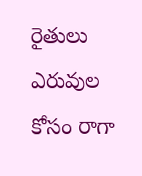రైతులు ఎరువుల కోసం రాగా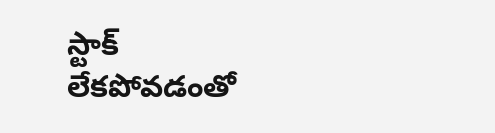స్టాక్ లేకపోవడంతో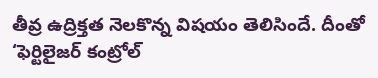తీవ్ర ఉద్రిక్తత నెలకొన్న విషయం తెలిసిందే. దీంతో ‘ఫెర్టిలైజర్ కంట్రోల్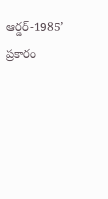ఆర్డర్-1985’ ప్రకారం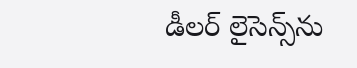డీలర్ లైసెన్స్‌ను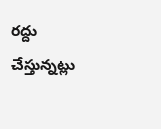రద్దు చేస్తున్నట్లు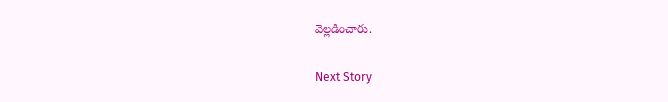వెల్లడించారు.

Next Story